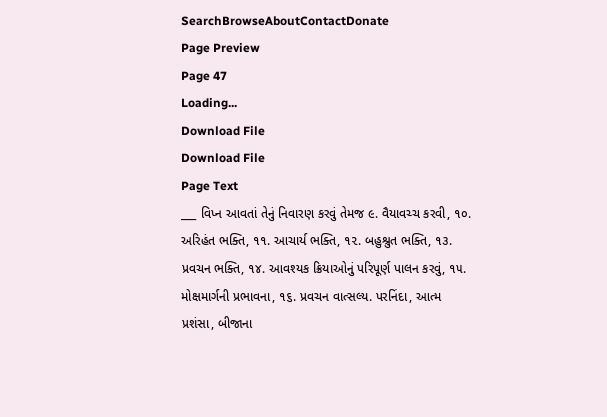SearchBrowseAboutContactDonate
Page Preview
Page 47
Loading...
Download File
Download File
Page Text
___ વિપ્ન આવતાં તેનું નિવારણ કરવું તેમજ ૯. વૈયાવચ્ચ કરવી, ૧૦. અરિહંત ભક્તિ, ૧૧. આચાર્ય ભક્તિ, ૧૨. બહુશ્રુત ભક્તિ, ૧૩. પ્રવચન ભક્તિ, ૧૪. આવશ્યક ક્રિયાઓનું પરિપૂર્ણ પાલન કરવું, ૧૫. મોક્ષમાર્ગની પ્રભાવના, ૧૬. પ્રવચન વાત્સલ્ય. પરનિંદા, આત્મ પ્રશંસા, બીજાના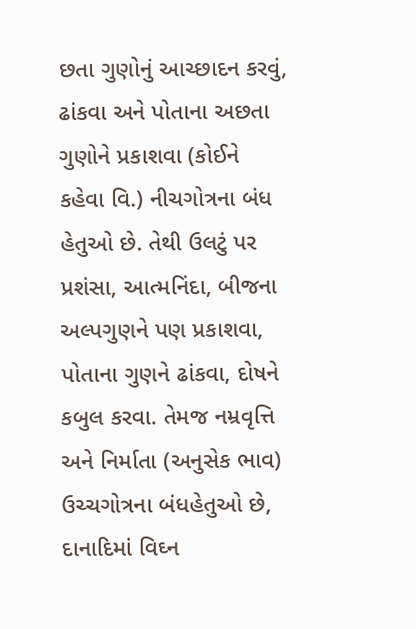છતા ગુણોનું આચ્છાદન કરવું, ઢાંકવા અને પોતાના અછતા ગુણોને પ્રકાશવા (કોઈને કહેવા વિ.) નીચગોત્રના બંધ હેતુઓ છે. તેથી ઉલટું પર પ્રશંસા, આત્મનિંદા, બીજના અલ્પગુણને પણ પ્રકાશવા, પોતાના ગુણને ઢાંકવા, દોષને કબુલ કરવા. તેમજ નમ્રવૃત્તિ અને નિર્માતા (અનુસેક ભાવ) ઉચ્ચગોત્રના બંધહેતુઓ છે, દાનાદિમાં વિઘ્ન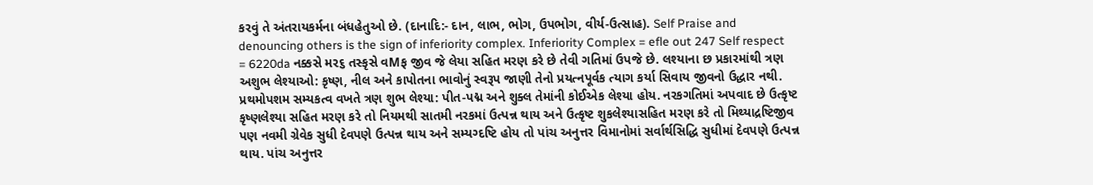કરવું તે અંતરાયકર્મના બંધહેતુઓ છે. (દાનાદિ:- દાન, લાભ, ભોગ, ઉપભોગ, વીર્ય-ઉત્સાહ). Self Praise and denouncing others is the sign of inferiority complex. Inferiority Complex = efle out 247 Self respect = 6220da નક્કસે મર૬ તસ્કૃસે વMફ જીવ જે લેયા સહિત મરણ કરે છે તેવી ગતિમાં ઉપજે છે. લશ્યાના છ પ્રકારમાંથી ત્રણ અશુભ લેશ્યાઓ: કૃષ્ણ, નીલ અને કાપોતના ભાવોનું સ્વરૂપ જાણી તેનો પ્રયત્નપૂર્વક ત્યાગ કર્યા સિવાય જીવનો ઉદ્ધાર નથી. પ્રથમોપશમ સમ્યકત્વ વખતે ત્રણ શુભ લેશ્યા: પીત-પદ્મ અને શુક્લ તેમાંની કોઈએક લેશ્યા હોય. નરકગતિમાં અપવાદ છે ઉત્કૃષ્ટ કૃષ્ણલેશ્યા સહિત મરણ કરે તો નિયમથી સાતમી નરકમાં ઉત્પન્ન થાય અને ઉત્કૃષ્ટ શુકલેશ્યાસહિત મરણ કરે તો મિથ્યાદ્રષ્ટિજીવ પણ નવમી ગ્રેવેક સુધી દેવપણે ઉત્પન્ન થાય અને સમ્યગ્દષ્ટિ હોય તો પાંચ અનુત્તર વિમાનોમાં સર્વાર્થસિદ્ધિ સુધીમાં દેવપણે ઉત્પન્ન થાય. પાંચ અનુત્તર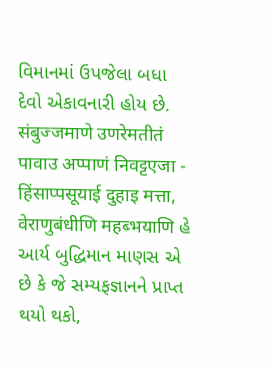વિમાનમાં ઉપજેલા બધા દેવો એકાવનારી હોય છે. संबुज्जमाणे उणरेमतीतं पावाउ अप्पाणं निवट्टएजा - हिंसाप्पसूयाई दुहाइ मत्ता, वेराणुबंधीणि महब्भयाणि હે આર્ય બુદ્ધિમાન માણસ એ છે કે જે સમ્યફજ્ઞાનને પ્રાપ્ત થયો થકો,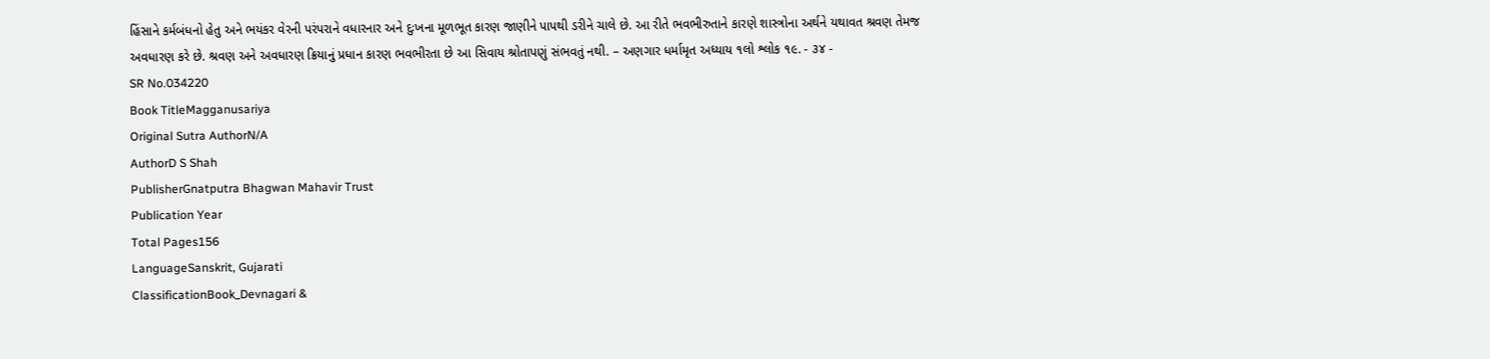હિંસાને કર્મબંધનો હેતુ અને ભયંકર વેરની પરંપરાને વધારનાર અને દુઃખના મૂળભૂત કારણ જાણીને પાપથી ડરીને ચાલે છે. આ રીતે ભવભીરુતાને કારણે શાસ્ત્રોના અર્થને યથાવત શ્રવણ તેમજ અવધારણ કરે છે. શ્રવણ અને અવધારણ ક્રિયાનું પ્રધાન કારણ ભવભીરતા છે આ સિવાય શ્રોતાપણું સંભવતું નથી. – અણગાર ધર્મામૃત અધ્યાય ૧લો શ્લોક ૧૯. - ૩૪ -
SR No.034220
Book TitleMagganusariya
Original Sutra AuthorN/A
AuthorD S Shah
PublisherGnatputra Bhagwan Mahavir Trust
Publication Year
Total Pages156
LanguageSanskrit, Gujarati
ClassificationBook_Devnagari &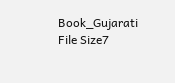Book_Gujarati
File Size7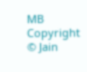MB
Copyright © Jain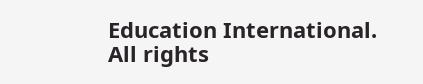Education International. All rights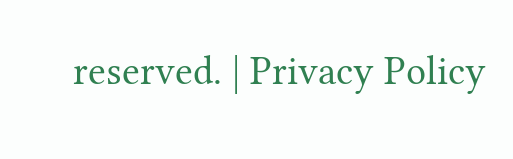reserved. | Privacy Policy